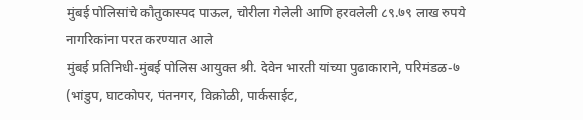मुंबई पोलिसांचे कौतुकास्पद पाऊल, चोरीला गेलेली आणि हरवलेली ८९.७९ लाख रुपये नागरिकांना परत करण्यात आले
मुंबई प्रतिनिधी-मुंबई पोलिस आयुक्त श्री. देवेन भारती यांच्या पुढाकाराने, परिमंडळ-७ (भांडुप, घाटकोपर, पंतनगर, विक्रोळी, पार्कसाईट,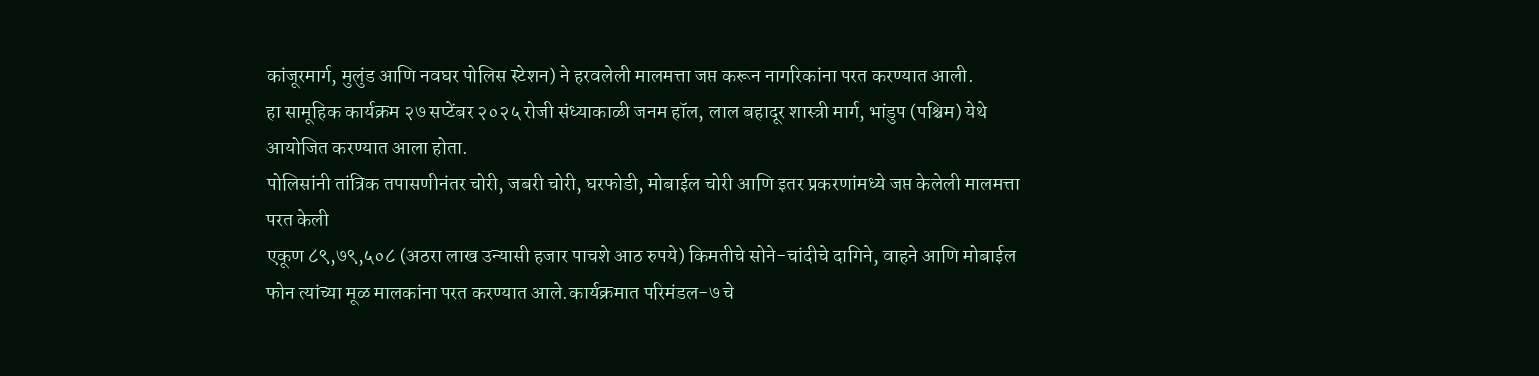कांजूरमार्ग, मुलुंड आणि नवघर पोलिस स्टेशन) ने हरवलेली मालमत्ता जप्त करून नागरिकांना परत करण्यात आली.
हा सामूहिक कार्यक्रम २७ सप्टेंबर २०२५ रोजी संध्याकाळी जनम हॉल, लाल बहादूर शास्त्री मार्ग, भांडुप (पश्चिम) येथे आयोजित करण्यात आला होता.
पोलिसांनी तांत्रिक तपासणीनंतर चोरी, जबरी चोरी, घरफोडी, मोबाईल चोरी आणि इतर प्रकरणांमध्ये जप्त केलेली मालमत्ता परत केली
एकूण ८९,७९,५०८ (अठरा लाख उन्यासी हजार पाचशे आठ रुपये) किमतीचे सोने-चांदीचे दागिने, वाहने आणि मोबाईल फोन त्यांच्या मूळ मालकांना परत करण्यात आले.कार्यक्रमात परिमंडल-७ चे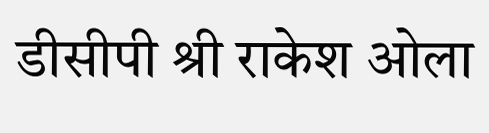डीसीपी श्री राकेश ओला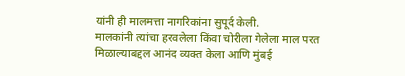यांनी ही मालमत्ता नागरिकांना सुपूर्द केली.
मालकांनी त्यांचा हरवलेला किंवा चोरीला गेलेला माल परत मिळाल्याबद्दल आनंद व्यक्त केला आणि मुंबई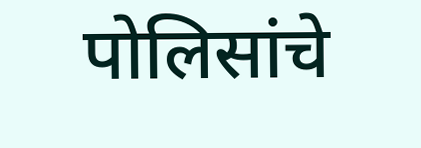पोलिसांचे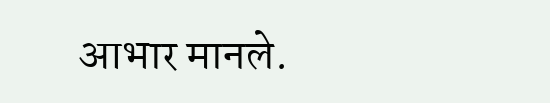आभार मानले.